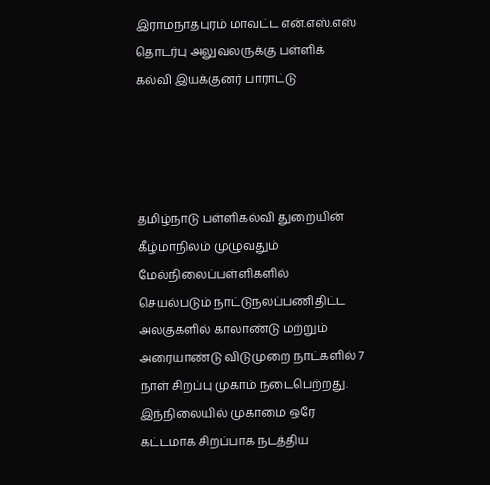இராமநாதபுரம் மாவட்ட என்.எஸ்.எஸ் தொடர்பு அலுவலருக்கு பள்ளிக் கல்வி இயக்குனர் பாராட்டு




தமிழ்நாடு பள்ளிகல்வி துறையின் கீழ்மாநிலம் முழுவதும் மேல்நிலைப்பள்ளிகளில் செயல்படும் நாட்டுநலப்பணிதிட்ட அலகுகளில் காலாண்டு மற்றும் அரையாண்டு விடுமுறை நாட்களில் 7 நாள் சிறப்பு முகாம் நடைபெற்றது. இந்நிலையில் முகாமை ஒரே கட்டமாக சிறப்பாக நடத்திய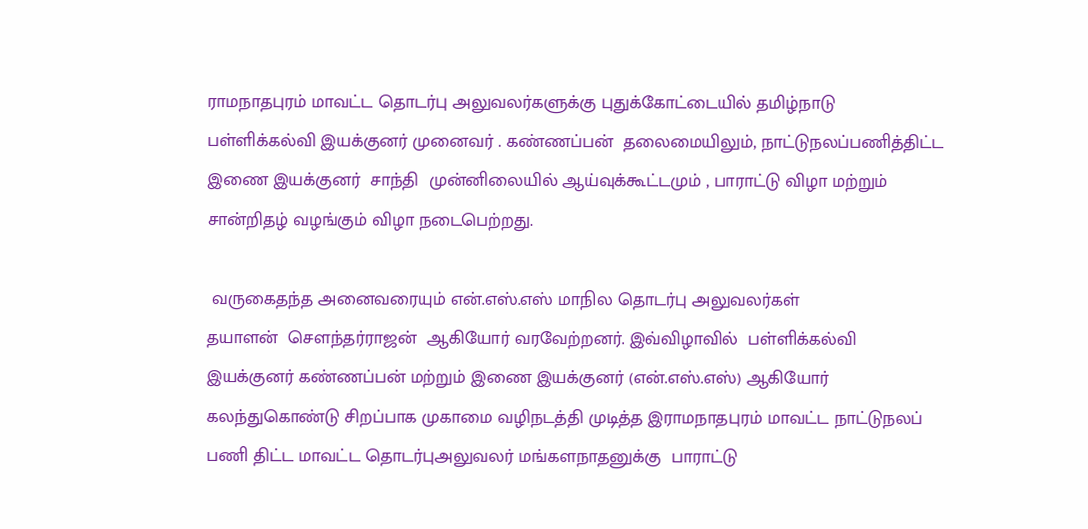ராமநாதபுரம் மாவட்ட தொடர்பு அலுவலர்களுக்கு புதுக்கோட்டையில் தமிழ்நாடு பள்ளிக்கல்வி இயக்குனர் முனைவர் . கண்ணப்பன்  தலைமையிலும், நாட்டுநலப்பணித்திட்ட இணை இயக்குனர்  சாந்தி  முன்னிலையில் ஆய்வுக்கூட்டமும் , பாராட்டு விழா மற்றும் சான்றிதழ் வழங்கும் விழா நடைபெற்றது.

 வருகைதந்த அனைவரையும் என்.எஸ்.எஸ் மாநில தொடர்பு அலுவலர்கள்                      தயாளன்  சௌந்தர்ராஜன்  ஆகியோர் வரவேற்றனர். இவ்விழாவில்  பள்ளிக்கல்வி இயக்குனர் கண்ணப்பன் மற்றும் இணை இயக்குனர் (என்.எஸ்.எஸ்) ஆகியோர் கலந்துகொண்டு சிறப்பாக முகாமை வழிநடத்தி முடித்த இராமநாதபுரம் மாவட்ட நாட்டுநலப் பணி திட்ட மாவட்ட தொடர்புஅலுவலர் மங்களநாதனுக்கு  பாராட்டு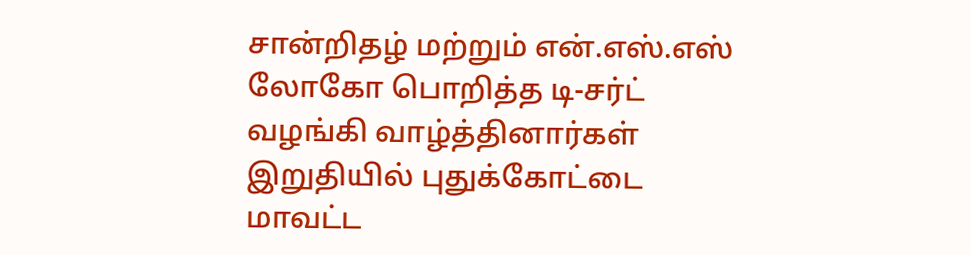சான்றிதழ் மற்றும் என்.எஸ்.எஸ் லோகோ பொறித்த டி-சர்ட் வழங்கி வாழ்த்தினார்கள் இறுதியில் புதுக்கோட்டை மாவட்ட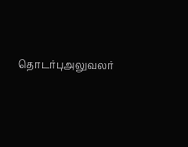தொடர்புஅலுவலர்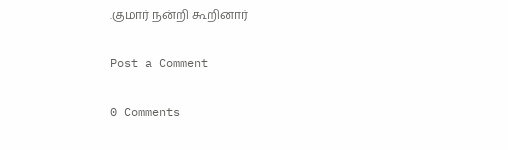.குமார் நன்றி கூறினார்

Post a Comment

0 Comments